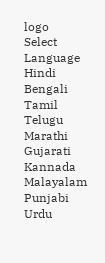logo
Select Language
Hindi
Bengali
Tamil
Telugu
Marathi
Gujarati
Kannada
Malayalam
Punjabi
Urdu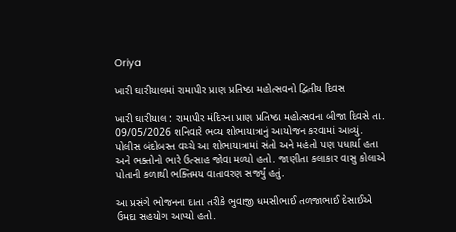Oriya

ખારી ઘારીયાલમાં રામાપીર પ્રાણ પ્રતિષ્ઠા મહોત્સવનો દ્વિતીય દિવસ

ખારી ઘારીયાલ : રામાપીર મંદિરના પ્રાણ પ્રતિષ્ઠા મહોત્સવના બીજા દિવસે તા. 09/05/2026 શનિવારે ભવ્ય શોભાયાત્રાનું આયોજન કરવામાં આવ્યું. પોલીસ બંદોબસ્ત વચ્ચે આ શોભાયાત્રામાં સંતો અને મહંતો પણ પધાર્યા હતા અને ભક્તોનો ભારે ઉત્સાહ જોવા મળ્યો હતો. જાણીતા કલાકાર વાસુ કોલાએ પોતાની કળાથી ભક્તિમય વાતાવરણ સર્જ્યું હતું.

આ પ્રસંગે ભોજનના દાતા તરીકે ભુવાજી ધમસીભાઈ તળજાભાઈ દેસાઈએ ઉમદા સહયોગ આપ્યો હતો.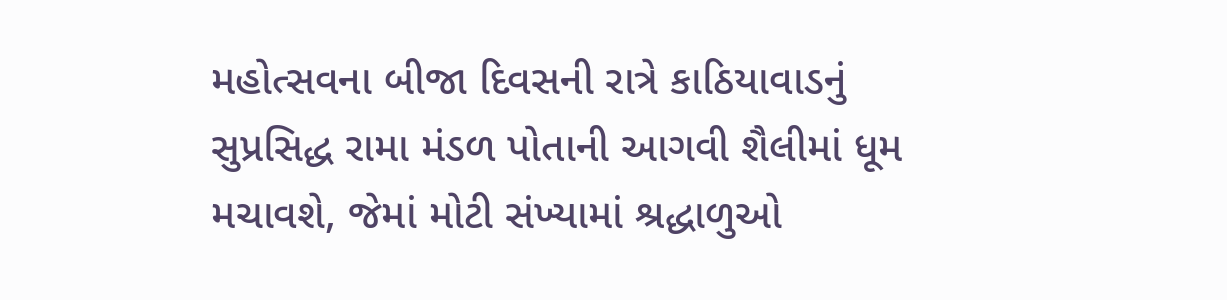મહોત્સવના બીજા દિવસની રાત્રે કાઠિયાવાડનું સુપ્રસિદ્ધ રામા મંડળ પોતાની આગવી શૈલીમાં ધૂમ મચાવશે, જેમાં મોટી સંખ્યામાં શ્રદ્ધાળુઓ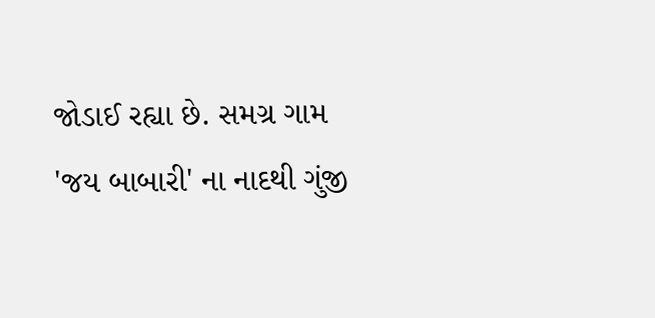જોડાઈ રહ્યા છે. સમગ્ર ગામ 'જય બાબારી' ના નાદથી ગુંજી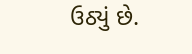ઉઠ્યું છે.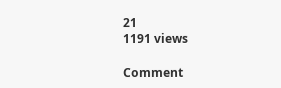21
1191 views

Comment